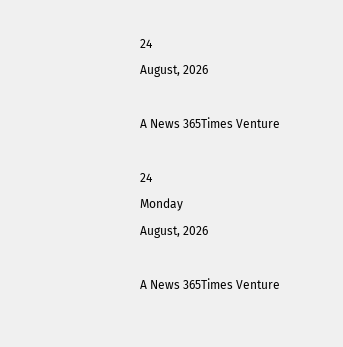24
August, 2026

A News 365Times Venture

24
Monday
August, 2026

A News 365Times Venture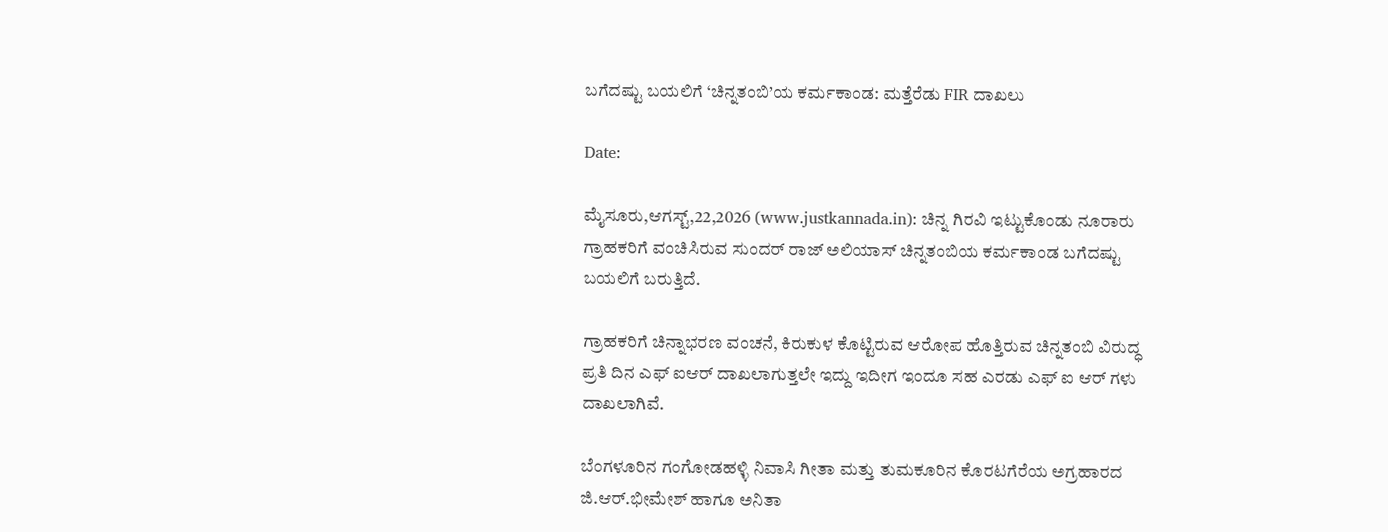ಬಗೆದಷ್ಟು ಬಯಲಿಗೆ ‘ಚಿನ್ನತಂಬಿ’ಯ ಕರ್ಮಕಾಂಡ: ಮತ್ತೆರೆಡು FIR ದಾಖಲು

Date:

ಮೈಸೂರು,ಆಗಸ್ಟ್,22,2026 (www.justkannada.in): ಚಿನ್ನ ಗಿರವಿ ಇಟ್ಟುಕೊಂಡು ನೂರಾರು ಗ್ರಾಹಕರಿಗೆ ವಂಚಿಸಿರುವ ಸುಂದರ್‌ ರಾಜ್ ಅಲಿಯಾಸ್ ಚಿನ್ನತಂಬಿಯ ಕರ್ಮಕಾಂಡ ಬಗೆದಷ್ಟು ಬಯಲಿಗೆ ಬರುತ್ತಿದೆ.

ಗ್ರಾಹಕರಿಗೆ ಚಿನ್ನಾಭರಣ ವಂಚನೆ, ಕಿರುಕುಳ ಕೊಟ್ಟಿರುವ ಆರೋಪ ಹೊತ್ತಿರುವ ಚಿನ್ನತಂಬಿ ವಿರುದ್ಧ ಪ್ರತಿ ದಿನ ಎಫ್ ಐಆರ್ ದಾಖಲಾಗುತ್ತಲೇ ಇದ್ದು ಇದೀಗ ಇಂದೂ ಸಹ ಎರಡು ಎಫ್ ಐ ಆರ್ ಗಳು ದಾಖಲಾಗಿವೆ.

ಬೆಂಗಳೂರಿನ ಗಂಗೋಡಹಳ್ಳಿ ನಿವಾಸಿ ಗೀತಾ ಮತ್ತು ತುಮಕೂರಿನ ಕೊರಟಗೆರೆಯ ಅಗ್ರಹಾರದ ಜಿ.ಆರ್.ಭೀಮೇಶ್ ಹಾಗೂ ಅನಿತಾ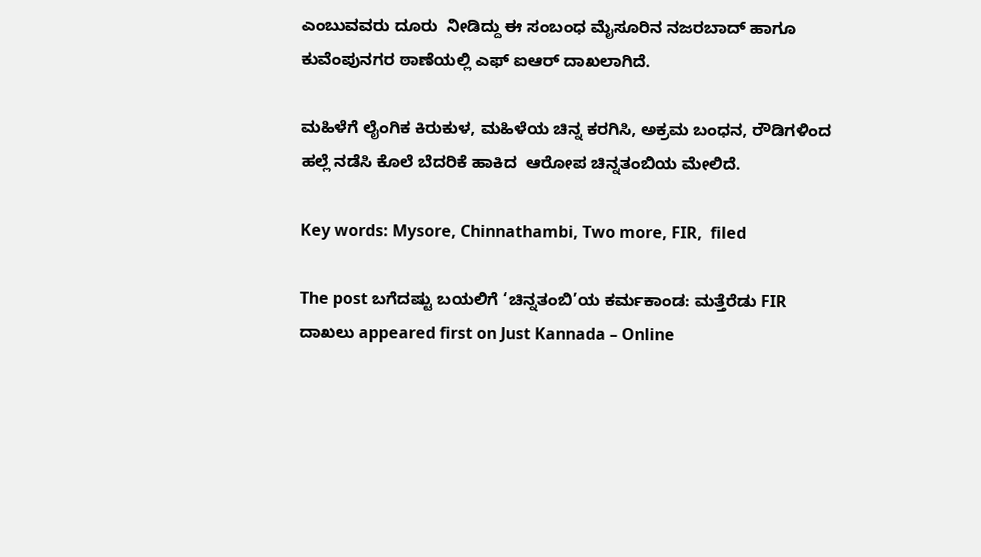ಎಂಬುವವರು ದೂರು  ನೀಡಿದ್ದು ಈ ಸಂಬಂಧ ಮೈಸೂರಿನ ನಜರಬಾದ್ ಹಾಗೂ ಕುವೆಂಪುನಗರ ಠಾಣೆಯಲ್ಲಿ ಎಫ್ ಐಆರ್ ದಾಖಲಾಗಿದೆ.

ಮಹಿಳೆಗೆ ಲೈಂಗಿಕ ಕಿರುಕುಳ, ಮಹಿಳೆಯ ಚಿನ್ನ ಕರಗಿಸಿ, ಅಕ್ರಮ ಬಂಧನ, ರೌಡಿಗಳಿಂದ ಹಲ್ಲೆ ನಡೆಸಿ ಕೊಲೆ ಬೆದರಿಕೆ ಹಾಕಿದ  ಆರೋಪ ಚಿನ್ನತಂಬಿಯ ಮೇಲಿದೆ.

Key words: Mysore, Chinnathambi, Two more, FIR,  filed

The post ಬಗೆದಷ್ಟು ಬಯಲಿಗೆ ‘ಚಿನ್ನತಂಬಿ’ಯ ಕರ್ಮಕಾಂಡ: ಮತ್ತೆರೆಡು FIR ದಾಖಲು appeared first on Just Kannada – Online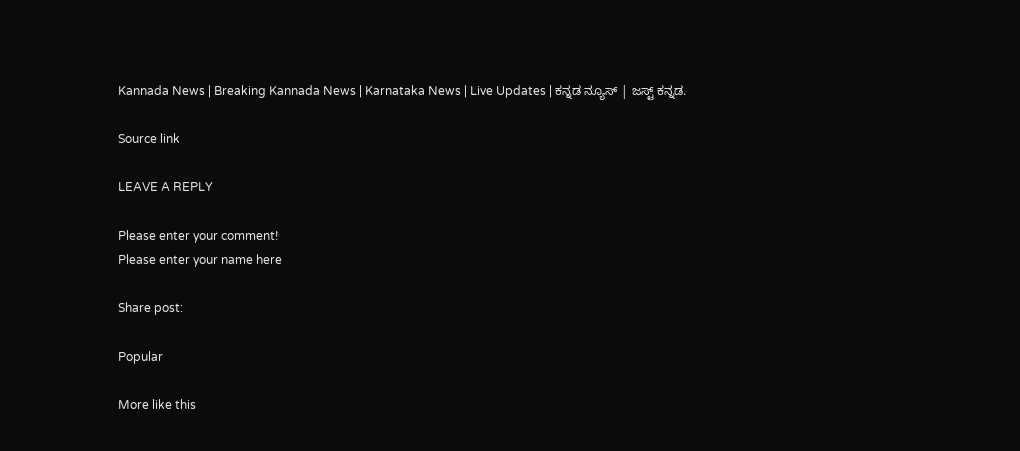Kannada News | Breaking Kannada News | Karnataka News | Live Updates | ಕನ್ನಡ ನ್ಯೂಸ್ | ಜಸ್ಟ್ ಕನ್ನಡ.

Source link

LEAVE A REPLY

Please enter your comment!
Please enter your name here

Share post:

Popular

More like this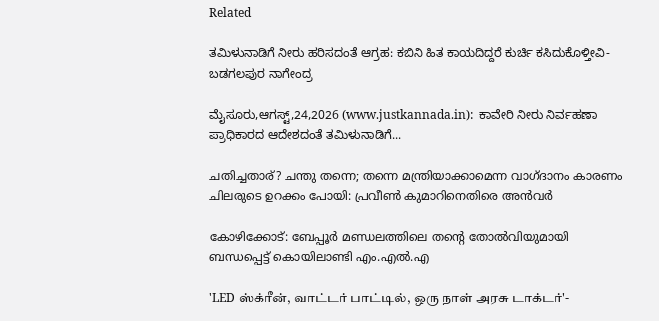Related

ತಮಿಳುನಾಡಿಗೆ ನೀರು ಹರಿಸದಂತೆ ಆಗ್ರಹ: ಕಬಿನಿ ಹಿತ ಕಾಯದಿದ್ದರೆ ಕುರ್ಚಿ ಕಸಿದುಕೊಳ್ತೀವಿ- ಬಡಗಲಪುರ ನಾಗೇಂದ್ರ

ಮೈಸೂರು,ಆಗಸ್ಟ್,24,2026 (www.justkannada.in):  ಕಾವೇರಿ ನೀರು ನಿರ್ವಹಣಾ ಪ್ರಾಧಿಕಾರದ ಆದೇಶದಂತೆ ತಮಿಳುನಾಡಿಗೆ...

ചതിച്ചതാര്? ചന്തു തന്നെ; തന്നെ മന്ത്രിയാക്കാമെന്ന വാഗ്ദാനം കാരണം ചിലരുടെ ഉറക്കം പോയി: പ്രവീണ്‍ കുമാറിനെതിരെ അന്‍വര്‍

കോഴിക്കോട്: ബേപ്പൂര്‍ മണ്ഡലത്തിലെ തന്റെ തോല്‍വിയുമായി ബന്ധപ്പെട്ട് കൊയിലാണ്ടി എം.എല്‍.എ

'LED ஸ்க்ரீன், வாட்டர் பாட்டில், ஒரு நாள் அரசு டாக்டர்'-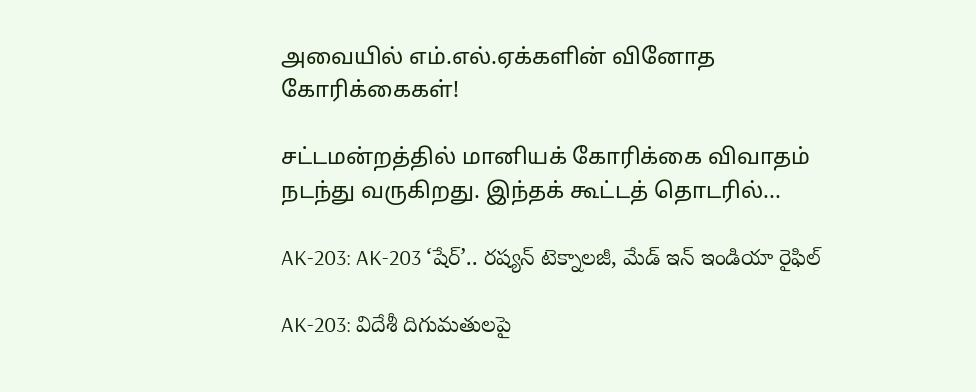அவையில் எம்.எல்.ஏக்களின் வினோத கோரிக்கைகள்!

சட்டமன்றத்தில் மானியக் கோரிக்கை விவாதம் நடந்து வருகிறது. இந்தக் கூட்டத் தொடரில்...

AK-203: AK-203 ‘షేర్’.. రష్యన్ టెక్నాలజీ, మేడ్ ఇన్ ఇండియా రైఫిల్

AK-203: విదేశీ దిగుమతులపై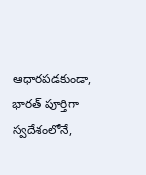ఆధారపడకుండా, భారత్ పూర్తిగా స్వదేశంలోనే,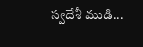స్వదేశీ ముడి...